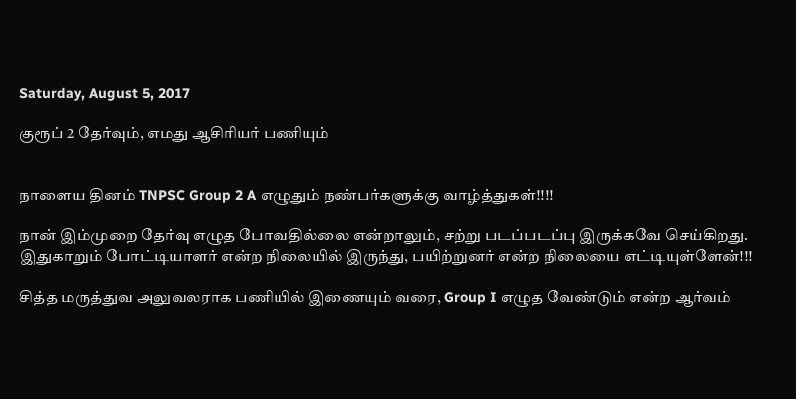Saturday, August 5, 2017

குரூப் 2 தேர்வும், எமது ஆசிரியர் பணியும்


நாளைய தினம் TNPSC Group 2 A எழுதும் நண்பர்களுக்கு வாழ்த்துகள்!!!!

நான் இம்முறை தேர்வு எழுத போவதில்லை என்றாலும், சற்று படப்படப்பு இருக்கவே செய்கிறது. இதுகாறும் போட்டியாளர் என்ற நிலையில் இருந்து, பயிற்றுனர் என்ற நிலையை எட்டியுள்ளேன்!!!

சித்த மருத்துவ அலுவலராக பணியில் இணையும் வரை, Group I எழுத வேண்டும் என்ற ஆர்வம்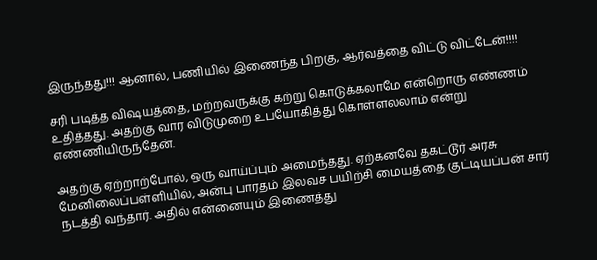இருந்தது!!! ஆனால், பணியில் இணைந்த பிறகு, ஆர்வத்தை விட்டு விட்டேன்!!!!

சரி படித்த விஷயத்தை, மற்றவருக்கு கற்று கொடுக்கலாமே என்றொரு எண்ணம் உதித்தது. அதற்கு வார விடுமுறை உபயோகித்து கொள்ளலலாம் என்று எண்ணியிருந்தேன்.

அதற்கு ஏற்றாற்போல், ஒரு வாய்ப்பும் அமைந்தது. ஏற்கனவே தகட்டூர் அரசு மேனிலைப்பள்ளியில், அன்பு பாரதம் இலவச பயிற்சி மையத்தை குட்டியப்பன் சார் நடத்தி வந்தார். அதில் என்னையும் இணைத்து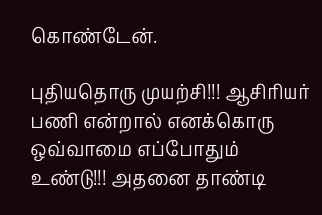கொண்டேன்.

புதியதொரு முயற்சி!!! ஆசிரியர் பணி என்றால் எனக்கொரு ஒவ்வாமை எப்போதும் உண்டு!!! அதனை தாண்டி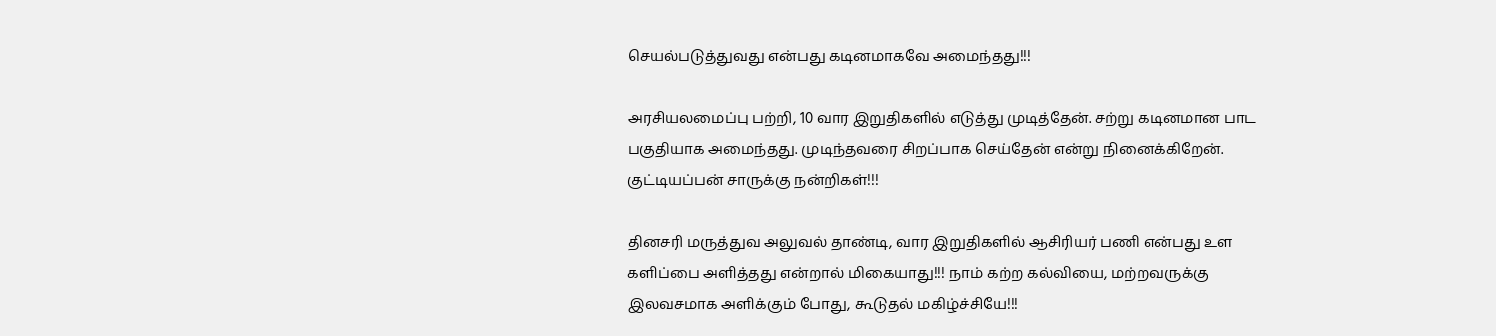செயல்படுத்துவது என்பது கடினமாகவே அமைந்தது!!!

அரசியலமைப்பு பற்றி, 10 வார இறுதிகளில் எடுத்து முடித்தேன். சற்று கடினமான பாட பகுதியாக அமைந்தது. முடிந்தவரை சிறப்பாக செய்தேன் என்று நினைக்கிறேன். குட்டியப்பன் சாருக்கு நன்றிகள்!!!

தினசரி மருத்துவ அலுவல் தாண்டி, வார இறுதிகளில் ஆசிரியர் பணி என்பது உள களிப்பை அளித்தது என்றால் மிகையாது!!! நாம் கற்ற கல்வியை, மற்றவருக்கு இலவசமாக அளிக்கும் போது, கூடுதல் மகிழ்ச்சியே!!!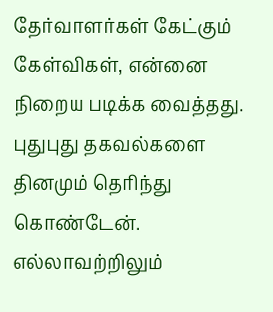தேர்வாளர்கள் கேட்கும் கேள்விகள், என்னை நிறைய படிக்க வைத்தது. புதுபுது தகவல்களை தினமும் தெரிந்து கொண்டேன். எல்லாவற்றிலும்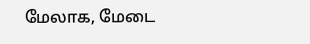மேலாக, மேடை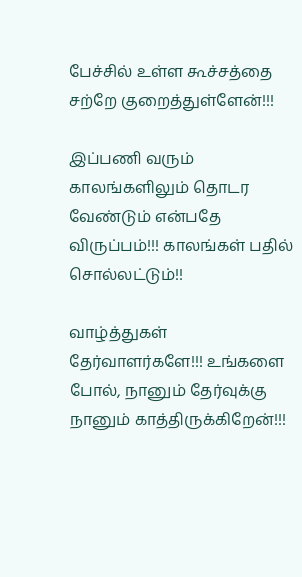பேச்சில் உள்ள கூச்சத்தை சற்றே குறைத்துள்ளேன்!!!

இப்பணி வரும் காலங்களிலும் தொடர வேண்டும் என்பதே விருப்பம்!!! காலங்கள் பதில் சொல்லட்டும்!!

வாழ்த்துகள் தேர்வாளர்களே!!! உங்களை போல், நானும் தேர்வுக்கு நானும் காத்திருக்கிறேன்!!!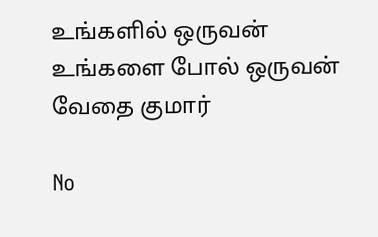உங்களில் ஒருவன்
உங்களை போல் ஒருவன்
வேதை குமார்

No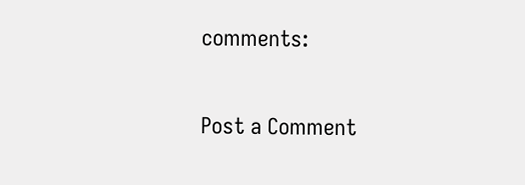comments:

Post a Comment